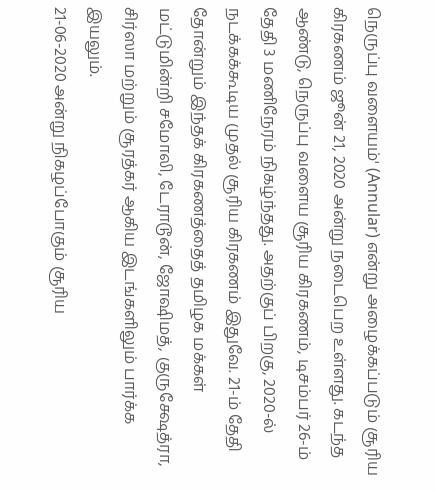நெருப்பு வளையம்' (Annular) என்று அழைக்கப்படும் சூரிய கிரகணம் ஜூன் 21, 2020 அன்று நடைபெற உள்ளது. கடந்த ஆண்டு, நெருப்பு வளைய சூரிய கிரகணம், டிசம்பர் 26-ம் தேதி 3 மணிநேரம் நிகழ்ந்தது. அதற்குப் பிறகு, 2020-ல் நடக்கக்கூடிய முதல் சூரிய கிரகணம் இதுவே. 21-ம் தேதி தோன்றும் இந்தக் கிரகணத்தைத் தமிழக மக்கள் மட்டுமின்றி சமோலி, டேராடூன், ஜோஷிமத், குருக்ஷேத்ரா, சிர்ஸா மற்றும் சூரத்கர் ஆகிய இடங்களிலும் பார்க்க இயலும்.
21-06-2020 அன்று நிகழப்போகும் சூரிய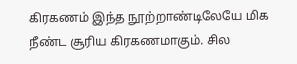கிரகணம் இந்த நூற்றாண்டிலேயே மிக நீண்ட சூரிய கிரகணமாகும். சில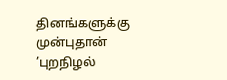தினங்களுக்கு முன்புதான் ’புறநிழல்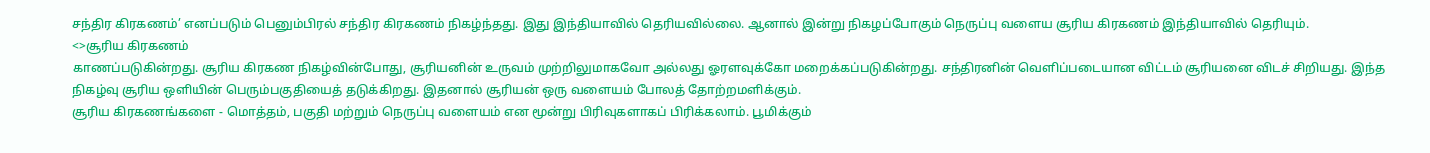சந்திர கிரகணம்’ எனப்படும் பெனும்பிரல் சந்திர கிரகணம் நிகழ்ந்தது. இது இந்தியாவில் தெரியவில்லை. ஆனால் இன்று நிகழப்போகும் நெருப்பு வளைய சூரிய கிரகணம் இந்தியாவில் தெரியும்.
<>சூரிய கிரகணம்
காணப்படுகின்றது. சூரிய கிரகண நிகழ்வின்போது, சூரியனின் உருவம் முற்றிலுமாகவோ அல்லது ஓரளவுக்கோ மறைக்கப்படுகின்றது. சந்திரனின் வெளிப்படையான விட்டம் சூரியனை விடச் சிறியது. இந்த நிகழ்வு சூரிய ஒளியின் பெரும்பகுதியைத் தடுக்கிறது. இதனால் சூரியன் ஒரு வளையம் போலத் தோற்றமளிக்கும்.
சூரிய கிரகணங்களை - மொத்தம், பகுதி மற்றும் நெருப்பு வளையம் என மூன்று பிரிவுகளாகப் பிரிக்கலாம். பூமிக்கும்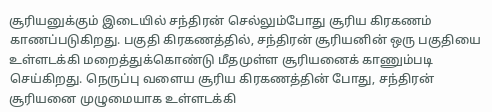சூரியனுக்கும் இடையில் சந்திரன் செல்லும்போது சூரிய கிரகணம் காணப்படுகிறது. பகுதி கிரகணத்தில், சந்திரன் சூரியனின் ஒரு பகுதியை உள்ளடக்கி மறைத்துக்கொண்டு மீதமுள்ள சூரியனைக் காணும்படி செய்கிறது. நெருப்பு வளைய சூரிய கிரகணத்தின் போது, சந்திரன் சூரியனை முழுமையாக உள்ளடக்கி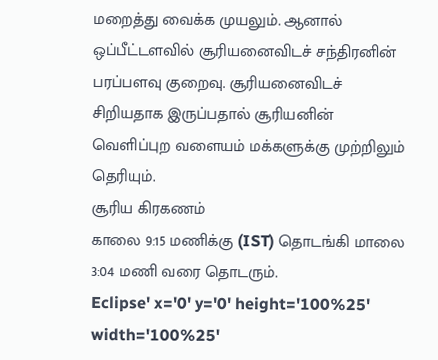மறைத்து வைக்க முயலும். ஆனால் ஒப்பீட்டளவில் சூரியனைவிடச் சந்திரனின் பரப்பளவு குறைவு. சூரியனைவிடச் சிறியதாக இருப்பதால் சூரியனின் வெளிப்புற வளையம் மக்களுக்கு முற்றிலும் தெரியும்.
சூரிய கிரகணம்
காலை 9:15 மணிக்கு (IST) தொடங்கி மாலை 3:04 மணி வரை தொடரும்.
Eclipse' x='0' y='0' height='100%25' width='100%25'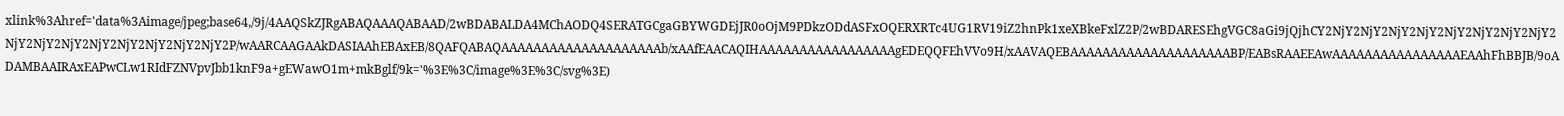xlink%3Ahref='data%3Aimage/jpeg;base64,/9j/4AAQSkZJRgABAQAAAQABAAD/2wBDABALDA4MChAODQ4SERATGCgaGBYWGDEjJR0oOjM9PDkzODdASFxOQERXRTc4UG1RV19iZ2hnPk1xeXBkeFxlZ2P/2wBDARESEhgVGC8aGi9jQjhCY2NjY2NjY2NjY2NjY2NjY2NjY2NjY2NjY2NjY2NjY2NjY2NjY2NjY2NjY2NjY2NjY2P/wAARCAAGAAkDASIAAhEBAxEB/8QAFQABAQAAAAAAAAAAAAAAAAAAAAb/xAAfEAACAQIHAAAAAAAAAAAAAAAAAgEDEQQFEhVVo9H/xAAVAQEBAAAAAAAAAAAAAAAAAAAABP/EABsRAAEEAwAAAAAAAAAAAAAAAAEAAhFhBBJB/9oADAMBAAIRAxEAPwCLw1RIdFZNVpvJbb1knF9a+gEWawO1m+mkBglf/9k='%3E%3C/image%3E%3C/svg%3E)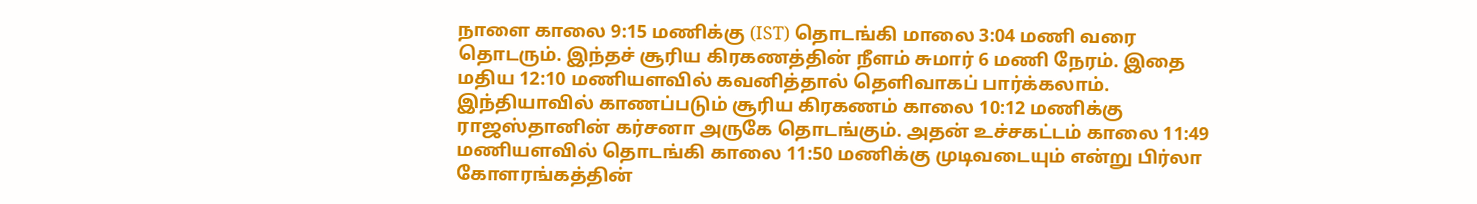நாளை காலை 9:15 மணிக்கு (IST) தொடங்கி மாலை 3:04 மணி வரை தொடரும். இந்தச் சூரிய கிரகணத்தின் நீளம் சுமார் 6 மணி நேரம். இதை மதிய 12:10 மணியளவில் கவனித்தால் தெளிவாகப் பார்க்கலாம்.
இந்தியாவில் காணப்படும் சூரிய கிரகணம் காலை 10:12 மணிக்கு ராஜஸ்தானின் கர்சனா அருகே தொடங்கும். அதன் உச்சகட்டம் காலை 11:49 மணியளவில் தொடங்கி காலை 11:50 மணிக்கு முடிவடையும் என்று பிர்லா கோளரங்கத்தின்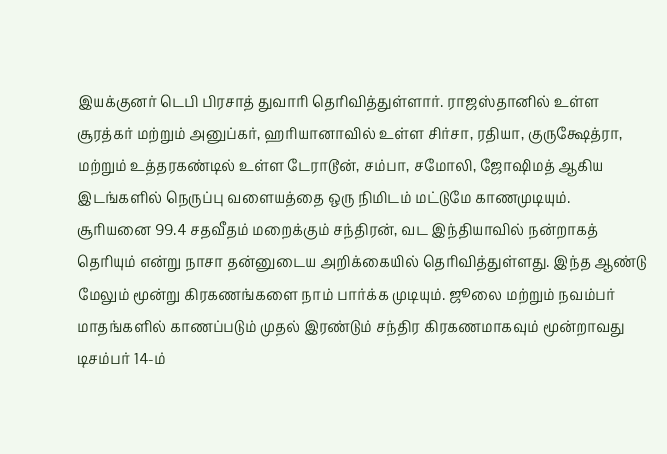இயக்குனர் டெபி பிரசாத் துவாரி தெரிவித்துள்ளார். ராஜஸ்தானில் உள்ள சூரத்கர் மற்றும் அனுப்கர், ஹரியானாவில் உள்ள சிர்சா, ரதியா, குருக்ஷேத்ரா, மற்றும் உத்தரகண்டில் உள்ள டேராடூன், சம்பா, சமோலி, ஜோஷிமத் ஆகிய இடங்களில் நெருப்பு வளையத்தை ஒரு நிமிடம் மட்டுமே காணமுடியும்.
சூரியனை 99.4 சதவீதம் மறைக்கும் சந்திரன், வட இந்தியாவில் நன்றாகத் தெரியும் என்று நாசா தன்னுடைய அறிக்கையில் தெரிவித்துள்ளது. இந்த ஆண்டு மேலும் மூன்று கிரகணங்களை நாம் பார்க்க முடியும். ஜூலை மற்றும் நவம்பர் மாதங்களில் காணப்படும் முதல் இரண்டும் சந்திர கிரகணமாகவும் மூன்றாவது டிசம்பர் 14-ம்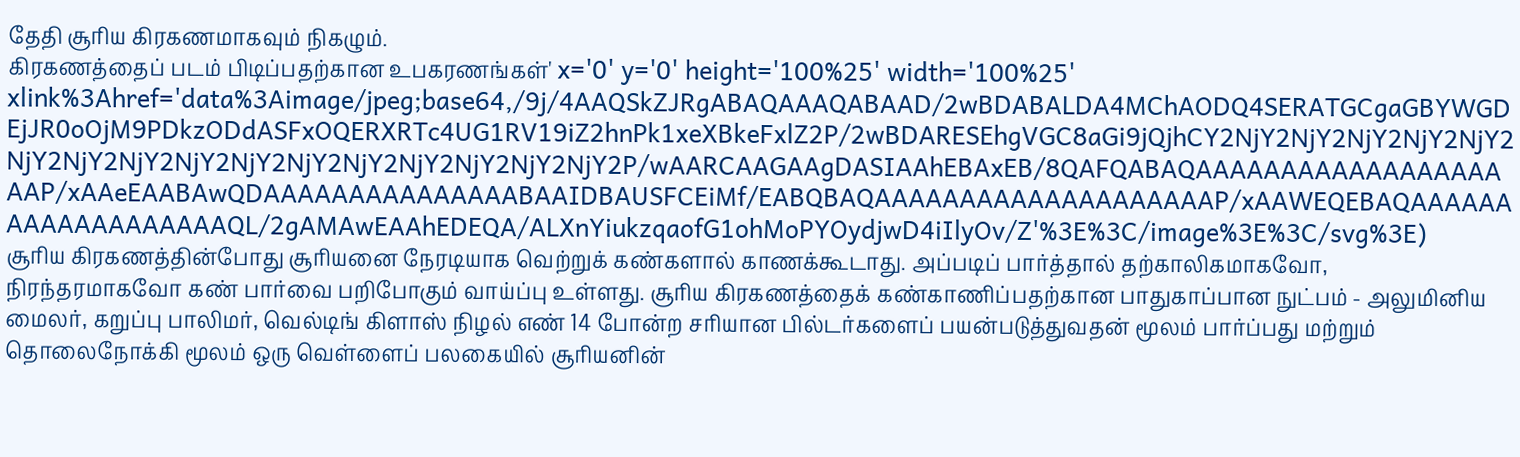தேதி சூரிய கிரகணமாகவும் நிகழும்.
கிரகணத்தைப் படம் பிடிப்பதற்கான உபகரணங்கள்' x='0' y='0' height='100%25' width='100%25' xlink%3Ahref='data%3Aimage/jpeg;base64,/9j/4AAQSkZJRgABAQAAAQABAAD/2wBDABALDA4MChAODQ4SERATGCgaGBYWGDEjJR0oOjM9PDkzODdASFxOQERXRTc4UG1RV19iZ2hnPk1xeXBkeFxlZ2P/2wBDARESEhgVGC8aGi9jQjhCY2NjY2NjY2NjY2NjY2NjY2NjY2NjY2NjY2NjY2NjY2NjY2NjY2NjY2NjY2NjY2NjY2P/wAARCAAGAAgDASIAAhEBAxEB/8QAFQABAQAAAAAAAAAAAAAAAAAAAAP/xAAeEAABAwQDAAAAAAAAAAAAAAABAAIDBAUSFCEiMf/EABQBAQAAAAAAAAAAAAAAAAAAAAP/xAAWEQEBAQAAAAAAAAAAAAAAAAAAAQL/2gAMAwEAAhEDEQA/ALXnYiukzqaofG1ohMoPYOydjwD4iIlyOv/Z'%3E%3C/image%3E%3C/svg%3E)
சூரிய கிரகணத்தின்போது சூரியனை நேரடியாக வெற்றுக் கண்களால் காணக்கூடாது. அப்படிப் பார்த்தால் தற்காலிகமாகவோ, நிரந்தரமாகவோ கண் பார்வை பறிபோகும் வாய்ப்பு உள்ளது. சூரிய கிரகணத்தைக் கண்காணிப்பதற்கான பாதுகாப்பான நுட்பம் - அலுமினிய மைலர், கறுப்பு பாலிமர், வெல்டிங் கிளாஸ் நிழல் எண் 14 போன்ற சரியான பில்டர்களைப் பயன்படுத்துவதன் மூலம் பார்ப்பது மற்றும் தொலைநோக்கி மூலம் ஒரு வெள்ளைப் பலகையில் சூரியனின்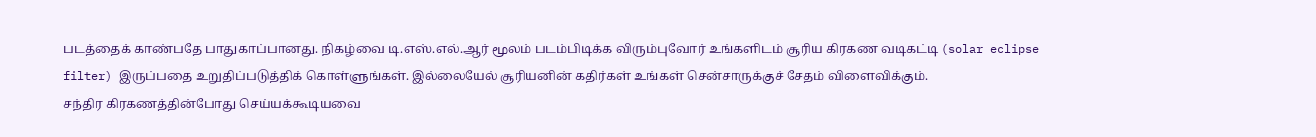படத்தைக் காண்பதே பாதுகாப்பானது. நிகழ்வை டி.எஸ்.எல்.ஆர் மூலம் படம்பிடிக்க விரும்புவோர் உங்களிடம் சூரிய கிரகண வடிகட்டி (solar eclipse filter) இருப்பதை உறுதிப்படுத்திக் கொள்ளுங்கள். இல்லையேல் சூரியனின் கதிர்கள் உங்கள் சென்சாருக்குச் சேதம் விளைவிக்கும்.
சந்திர கிரகணத்தின்போது செய்யக்கூடியவை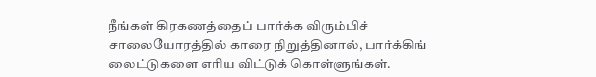நீங்கள் கிரகணத்தைப் பார்க்க விரும்பிச் சாலையோரத்தில் காரை நிறுத்தினால், பார்க்கிங் லைட்டுகளை எரிய விட்டுக் கொள்ளுங்கள்.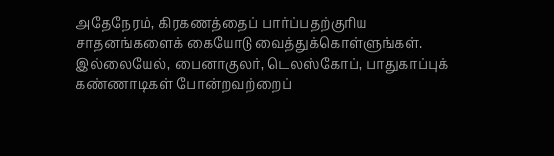அதேநேரம், கிரகணத்தைப் பார்ப்பதற்குரிய சாதனங்களைக் கையோடு வைத்துக்கொள்ளுங்கள். இல்லையேல், பைனாகுலர், டெலஸ்கோப், பாதுகாப்புக் கண்ணாடிகள் போன்றவற்றைப்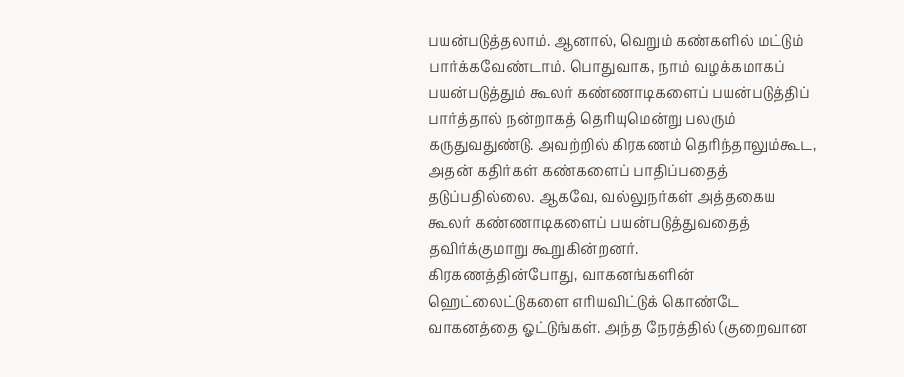பயன்படுத்தலாம். ஆனால், வெறும் கண்களில் மட்டும் பார்க்கவேண்டாம். பொதுவாக, நாம் வழக்கமாகப் பயன்படுத்தும் கூலர் கண்ணாடிகளைப் பயன்படுத்திப் பார்த்தால் நன்றாகத் தெரியுமென்று பலரும் கருதுவதுண்டு. அவற்றில் கிரகணம் தெரிந்தாலும்கூட, அதன் கதிர்கள் கண்களைப் பாதிப்பதைத் தடுப்பதில்லை. ஆகவே, வல்லுநர்கள் அத்தகைய கூலர் கண்ணாடிகளைப் பயன்படுத்துவதைத் தவிர்க்குமாறு கூறுகின்றனர்.
கிரகணத்தின்போது, வாகனங்களின் ஹெட்லைட்டுகளை எரியவிட்டுக் கொண்டே வாகனத்தை ஓட்டுங்கள். அந்த நேரத்தில் (குறைவான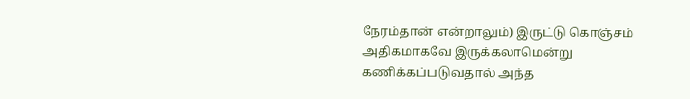நேரம்தான் என்றாலும்) இருட்டு கொஞ்சம் அதிகமாகவே இருக்கலாமென்று கணிக்கப்படுவதால் அந்த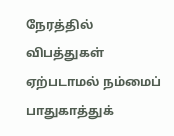நேரத்தில் விபத்துகள் ஏற்படாமல் நம்மைப் பாதுகாத்துக்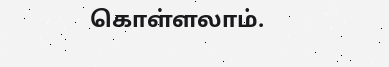கொள்ளலாம்.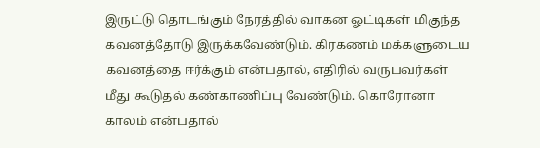இருட்டு தொடங்கும் நேரத்தில் வாகன ஓட்டிகள் மிகுந்த கவனத்தோடு இருக்கவேண்டும். கிரகணம் மக்களுடைய கவனத்தை ஈர்க்கும் என்பதால், எதிரில் வருபவர்கள் மீது கூடுதல் கண்காணிப்பு வேண்டும். கொரோனா காலம் என்பதால்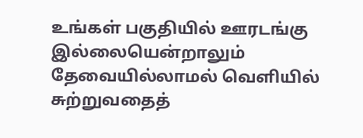உங்கள் பகுதியில் ஊரடங்கு இல்லையென்றாலும் தேவையில்லாமல் வெளியில் சுற்றுவதைத்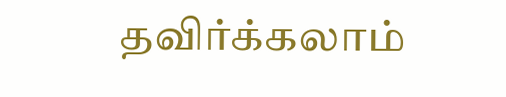தவிர்க்கலாம்